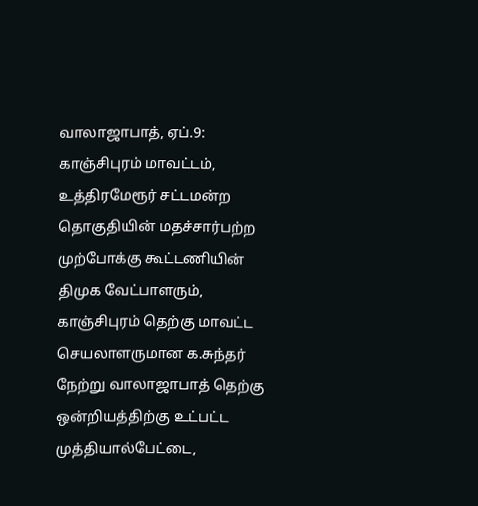வாலாஜாபாத், ஏப்.9: காஞ்சிபுரம் மாவட்டம், உத்திரமேரூர் சட்டமன்ற தொகுதியின் மதச்சார்பற்ற முற்போக்கு கூட்டணியின் திமுக வேட்பாளரும், காஞ்சிபுரம் தெற்கு மாவட்ட செயலாளருமான க.சுந்தர் நேற்று வாலாஜாபாத் தெற்கு ஒன்றியத்திற்கு உட்பட்ட முத்தியால்பேட்டை,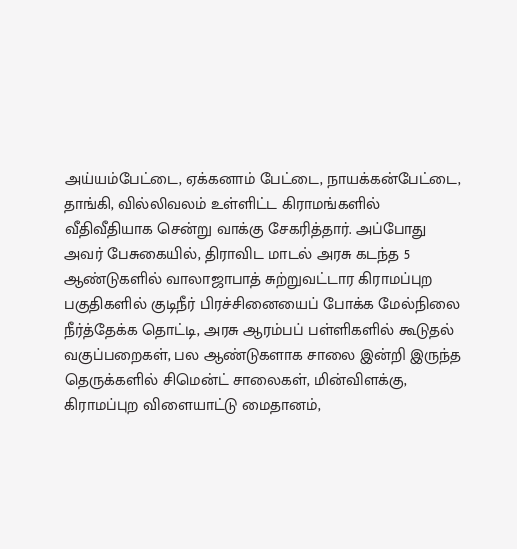அய்யம்பேட்டை, ஏக்கனாம் பேட்டை, நாயக்கன்பேட்டை, தாங்கி, வில்லிவலம் உள்ளிட்ட கிராமங்களில் வீதிவீதியாக சென்று வாக்கு சேகரித்தார். அப்போது அவர் பேசுகையில், திராவிட மாடல் அரசு கடந்த 5 ஆண்டுகளில் வாலாஜாபாத் சுற்றுவட்டார கிராமப்புற பகுதிகளில் குடிநீர் பிரச்சினையைப் போக்க மேல்நிலை நீர்த்தேக்க தொட்டி, அரசு ஆரம்பப் பள்ளிகளில் கூடுதல் வகுப்பறைகள், பல ஆண்டுகளாக சாலை இன்றி இருந்த தெருக்களில் சிமென்ட் சாலைகள், மின்விளக்கு, கிராமப்புற விளையாட்டு மைதானம்,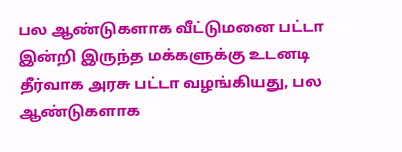பல ஆண்டுகளாக வீட்டுமனை பட்டா இன்றி இருந்த மக்களுக்கு உடனடி தீர்வாக அரசு பட்டா வழங்கியது, பல ஆண்டுகளாக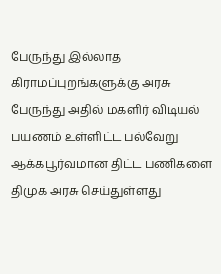பேருந்து இல்லாத கிராமப்புறங்களுக்கு அரசு பேருந்து அதில் மகளிர் விடியல் பயணம் உள்ளிட்ட பல்வேறு ஆக்கபூர்வமான திட்ட பணிகளை திமுக அரசு செய்துள்ளது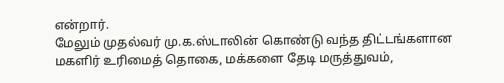என்றார்.
மேலும் முதல்வர் மு.க.ஸ்டாலின் கொண்டு வந்த திட்டங்களான மகளிர் உரிமைத் தொகை, மக்களை தேடி மருத்துவம்,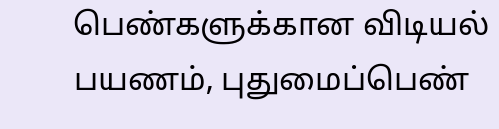பெண்களுக்கான விடியல் பயணம், புதுமைப்பெண்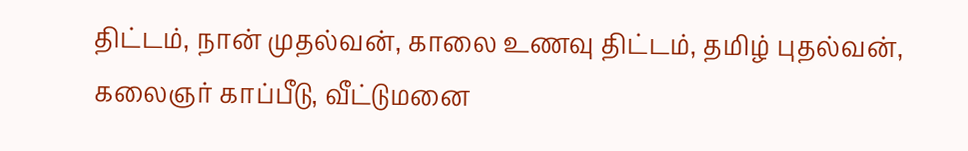திட்டம், நான் முதல்வன், காலை உணவு திட்டம், தமிழ் புதல்வன், கலைஞர் காப்பீடு, வீட்டுமனை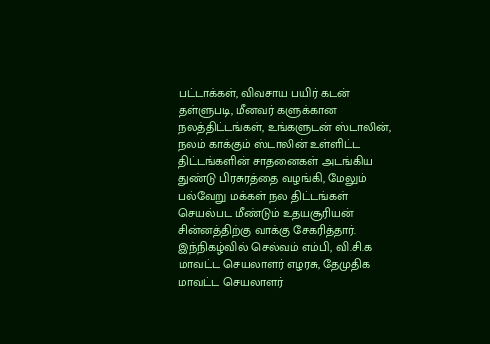பட்டாக்கள், விவசாய பயிர் கடன் தள்ளுபடி, மீனவர் களுக்கான நலத்திட்டங்கள், உங்களுடன் ஸ்டாலின், நலம் காக்கும் ஸ்டாலின் உள்ளிட்ட திட்டங்களின் சாதனைகள் அடங்கிய துண்டு பிரசுரத்தை வழங்கி, மேலும் பல்வேறு மக்கள் நல திட்டங்கள் செயல்பட மீண்டும் உதயசூரியன் சின்னத்திற்கு வாக்கு சேகரித்தார். இந்நிகழ்வில் செல்வம் எம்பி, வி.சி.க மாவட்ட செயலாளர் எழரசு, தேமுதிக மாவட்ட செயலாளர்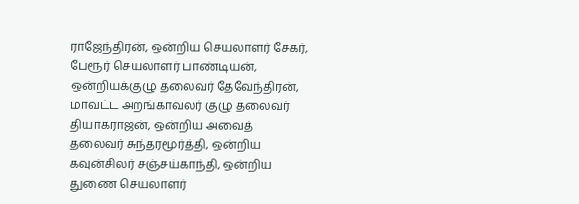ராஜேந்திரன், ஒன்றிய செயலாளர் சேகர், பேரூர் செயலாளர் பாண்டியன், ஒன்றியக்குழு தலைவர் தேவேந்திரன், மாவட்ட அறங்காவலர் குழு தலைவர் தியாகராஜன், ஒன்றிய அவைத் தலைவர் சுந்தரமூர்த்தி, ஒன்றிய கவுன்சிலர் சஞ்சய்காந்தி, ஒன்றிய துணை செயலாளர்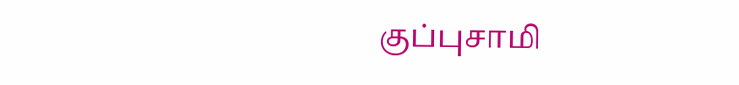குப்புசாமி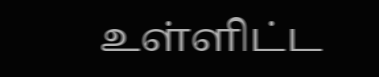உள்ளிட்ட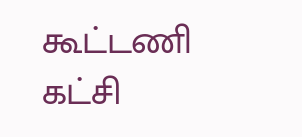கூட்டணி கட்சி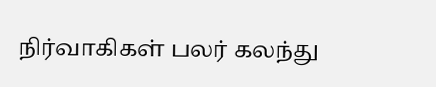நிர்வாகிகள் பலர் கலந்து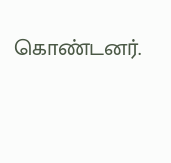கொண்டனர்.